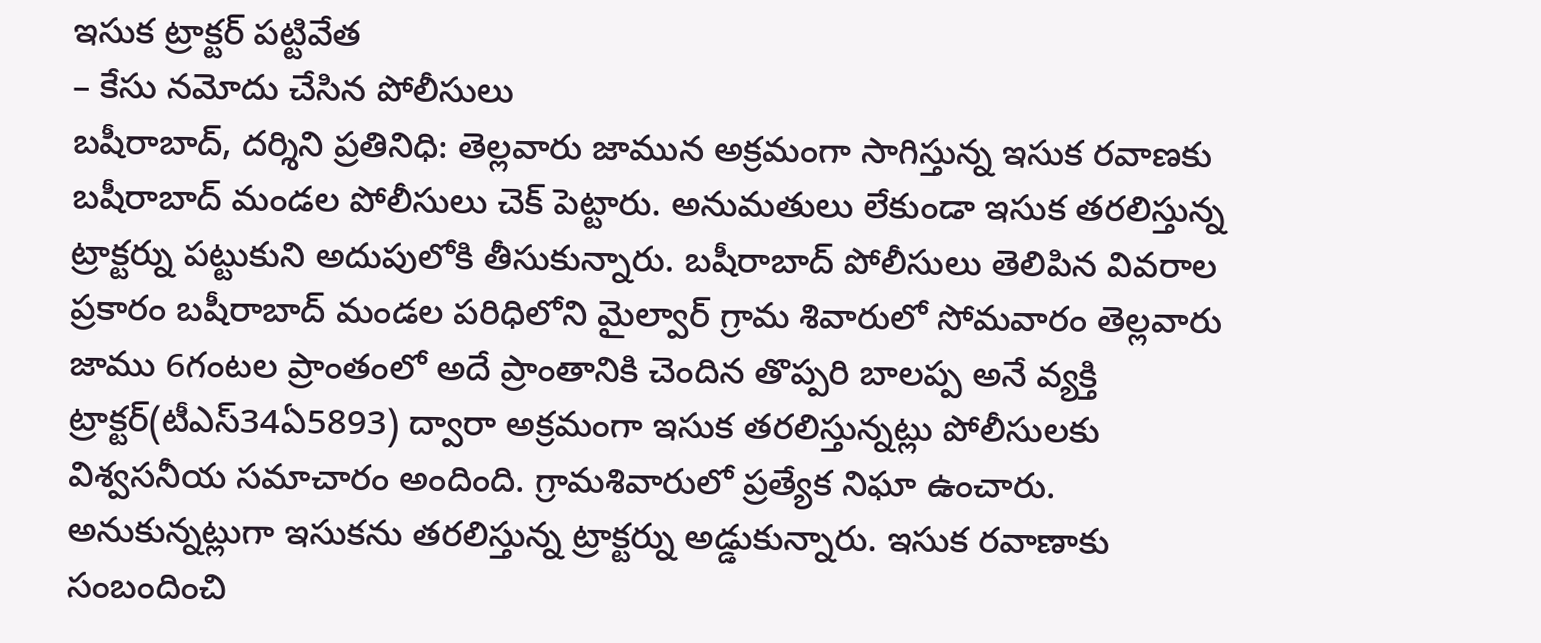ఇసుక ట్రాక్టర్ పట్టివేత
– కేసు నమోదు చేసిన పోలీసులు
బషీరాబాద్, దర్శిని ప్రతినిధి: తెల్లవారు జామున అక్రమంగా సాగిస్తున్న ఇసుక రవాణకు బషీరాబాద్ మండల పోలీసులు చెక్ పెట్టారు. అనుమతులు లేకుండా ఇసుక తరలిస్తున్న ట్రాక్టర్ను పట్టుకుని అదుపులోకి తీసుకున్నారు. బషీరాబాద్ పోలీసులు తెలిపిన వివరాల ప్రకారం బషీరాబాద్ మండల పరిధిలోని మైల్వార్ గ్రామ శివారులో సోమవారం తెల్లవారు జాము 6గంటల ప్రాంతంలో అదే ప్రాంతానికి చెందిన తొప్పరి బాలప్ప అనే వ్యక్తి ట్రాక్టర్(టీఎస్34ఏ5893) ద్వారా అక్రమంగా ఇసుక తరలిస్తున్నట్లు పోలీసులకు విశ్వసనీయ సమాచారం అందింది. గ్రామశివారులో ప్రత్యేక నిఘా ఉంచారు. అనుకున్నట్లుగా ఇసుకను తరలిస్తున్న ట్రాక్టర్ను అడ్డుకున్నారు. ఇసుక రవాణాకు సంబందించి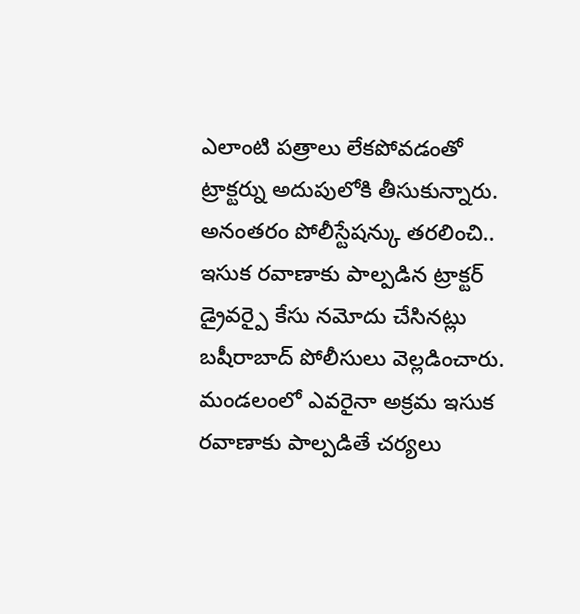ఎలాంటి పత్రాలు లేకపోవడంతో ట్రాక్టర్ను అదుపులోకి తీసుకున్నారు. అనంతరం పోలీస్టేషన్కు తరలించి.. ఇసుక రవాణాకు పాల్పడిన ట్రాక్టర్ డ్రైవర్పై కేసు నమోదు చేసినట్లు బషీరాబాద్ పోలీసులు వెల్లడించారు. మండలంలో ఎవరైనా అక్రమ ఇసుక రవాణాకు పాల్పడితే చర్యలు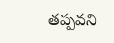తప్పవని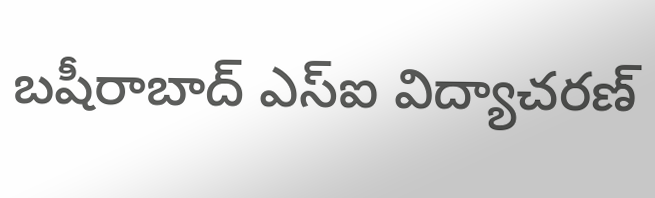బషీరాబాద్ ఎస్ఐ విద్యాచరణ్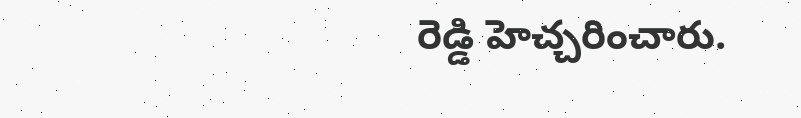రెడ్డి హెచ్చరించారు.